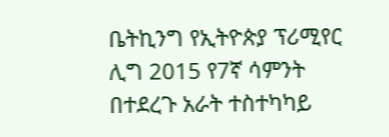ቤትኪንግ የኢትዮጵያ ፕሪሚየር ሊግ 2015 የ7ኛ ሳምንት በተደረጉ አራት ተስተካካይ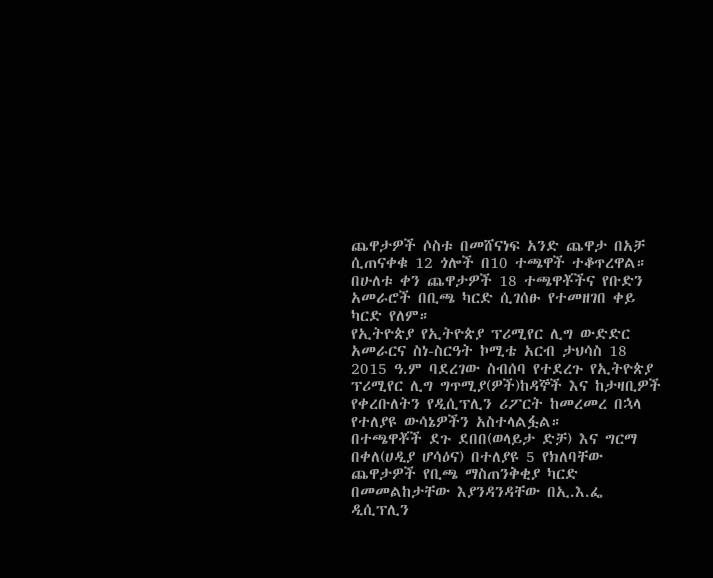ጨዋታዎች ሶስቱ በመሸናነፍ አንድ ጨዋታ በአቻ ሲጠናቀቁ 12 ጎሎች በ10 ተጫዋች ተቆጥረዋል። በሁለቱ ቀን ጨዋታዎች 18 ተጫዋቾችና የቡድን አመራሮች በቢጫ ካርድ ሲገሰፁ የተመዘገበ ቀይ ካርድ የለም።
የኢትዮጵያ የኢትዮጵያ ፕሪሚየር ሊግ ውድድር አመራርና ስነ-ስርዓት ኮሚቴ አርብ ታህሳስ 18 2015 ዓ.ም ባደረገው ስብሰባ የተደረጉ የኢትዮጵያ ፕሪሚየር ሊግ ግጥሚያ(ዎች)ከዳኞች እና ከታዛቢዎች የቀረቡለትን የዲሲፕሊን ሪፖርት ከመረመረ በኋላ የተለያዩ ውሳኔዎችን አስተላልፏል።
በተጫዋቾች ደጉ ደበበ(ወላይታ ድቻ) እና ግርማ በቀለ(ሀዲያ ሆሳዕና) በተለያዩ 5 የክለባቸው ጨዋታዎች የቢጫ ማስጠንቅቂያ ካርድ በመመልከታቸው እያንዳንዳቸው በኢ.እ.ፌ ዲሲፕሊን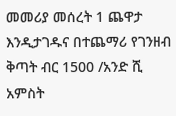መመሪያ መሰረት 1 ጨዋታ እንዲታገዱና በተጨማሪ የገንዘብ ቅጣት ብር 1500 /አንድ ሺ አምስት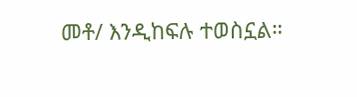መቶ/ እንዲከፍሉ ተወስኗል።